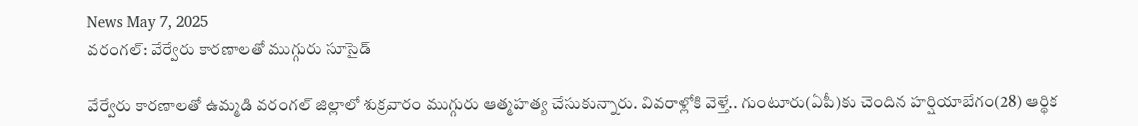News May 7, 2025
వరంగల్: వేర్వేరు కారణాలతో ముగ్గురు సూసైడ్

వేర్వేరు కారణాలతో ఉమ్మడి వరంగల్ జిల్లాలో శుక్రవారం ముగ్గురు ఆత్మహత్య చేసుకున్నారు. వివరాళ్లోకి వెళ్తే.. గుంటూరు(ఏపీ)కు చెందిన హర్షియాబేగం(28) ఆర్థిక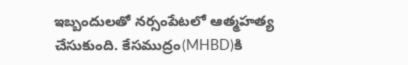ఇబ్బందులతో నర్సంపేటలో ఆత్మహత్య చేసుకుంది. కేసముద్రం(MHBD)కి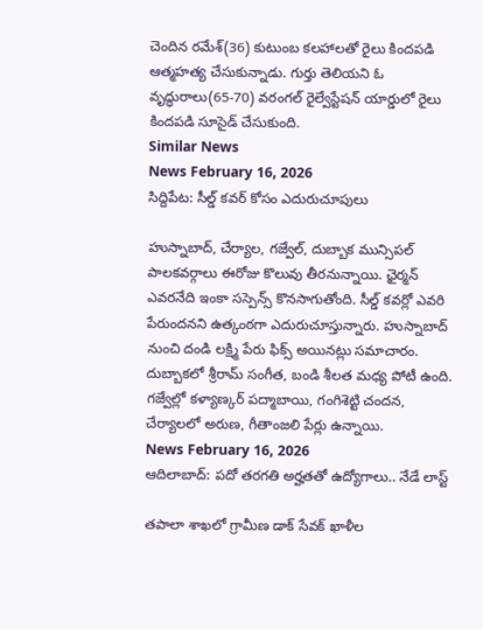చెందిన రమేశ్(36) కుటుంబ కలహాలతో రైలు కిందపడి ఆత్మహత్య చేసుకున్నాడు. గుర్తు తెలియని ఓ వృద్ధురాలు(65-70) వరంగల్ రైల్వేస్టేషన్ యార్డులో రైలు కిందపడి సూసైడ్ చేసుకుంది.
Similar News
News February 16, 2026
సిద్దిపేట: సీల్డ్ కవర్ కోసం ఎదురుచూపులు

హుస్నాబాద్, చేర్యాల, గజ్వేల్, దుబ్బాక మున్సిపల్ పాలకవర్గాలు ఈరోజు కొలువు తీరనున్నాయి. ఛైర్మన్ ఎవరనేది ఇంకా సస్పెన్స్ కొనసాగుతోంది. సీల్డ్ కవర్లో ఎవరి పేరుందనని ఉత్కంఠగా ఎదురుచూస్తున్నారు. హుస్నాబాద్ నుంచి దండి లక్ష్మి పేరు ఫిక్స్ అయినట్లు సమాచారం. దుబ్బాకలో శ్రీరామ్ సంగీత, బండి శీలత మధ్య పోటీ ఉంది. గజ్వేల్లో కళ్యాణ్కర్ పద్మాబాయి, గంగిశెట్టి చందన, చేర్యాలలో అరుణ, గీతాంజలి పేర్లు ఉన్నాయి.
News February 16, 2026
ఆదిలాబాద్: పదో తరగతి అర్హతతో ఉద్యోగాలు.. నేడే లాస్ట్

తపాలా శాఖలో గ్రామీణ డాక్ సేవక్ ఖాళీల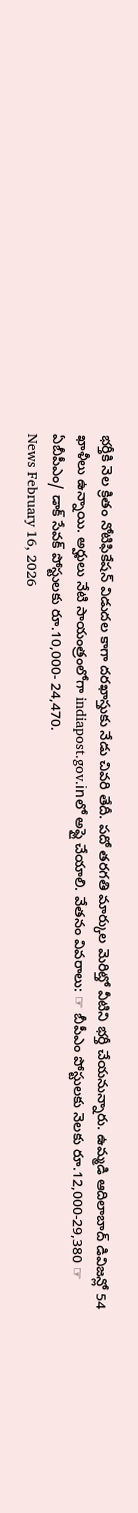భర్తీకి నెల క్రితం నోటిఫికేషన్ విడుదల కాగా దరఖాస్తుకు నేడు చివరి తేదీ. పదో తరగతి మార్కుల మెరిట్తో వీటిని భర్తీ చేయనున్నారు. ఉమ్మడి ఆదిలాబాద్ డివిజన్లో 54 ఖాళీలు ఉన్నాయి. అర్హులు నేటి సాయంత్రంలోగా indiapost.gov.inలో అప్లై చేయాలి. వేతనం వివరాలు: ☞ బీపీఎం పోస్టులకు నెలకు రూ.12,000-29,380 ☞ ఏబీపీఎం/ డాక్ సేవక్ పోస్టులకు రూ.10,000- 24,470.
News February 16, 2026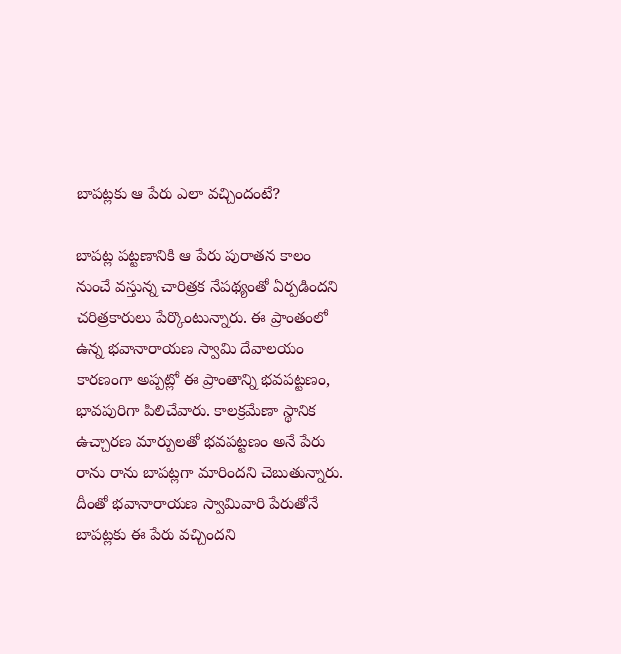బాపట్లకు ఆ పేరు ఎలా వచ్చిందంటే?

బాపట్ల పట్టణానికి ఆ పేరు పురాతన కాలం నుంచే వస్తున్న చారిత్రక నేపథ్యంతో ఏర్పడిందని చరిత్రకారులు పేర్కొంటున్నారు. ఈ ప్రాంతంలో ఉన్న భవానారాయణ స్వామి దేవాలయం కారణంగా అప్పట్లో ఈ ప్రాంతాన్ని భవపట్టణం, భావపురిగా పిలిచేవారు. కాలక్రమేణా స్థానిక ఉచ్చారణ మార్పులతో భవపట్టణం అనే పేరు రాను రాను బాపట్లగా మారిందని చెబుతున్నారు. దీంతో భవానారాయణ స్వామివారి పేరుతోనే బాపట్లకు ఈ పేరు వచ్చిందని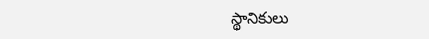స్థానికులు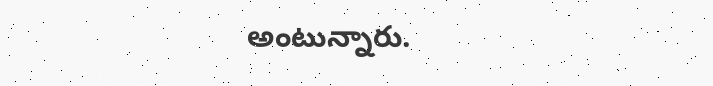అంటున్నారు.